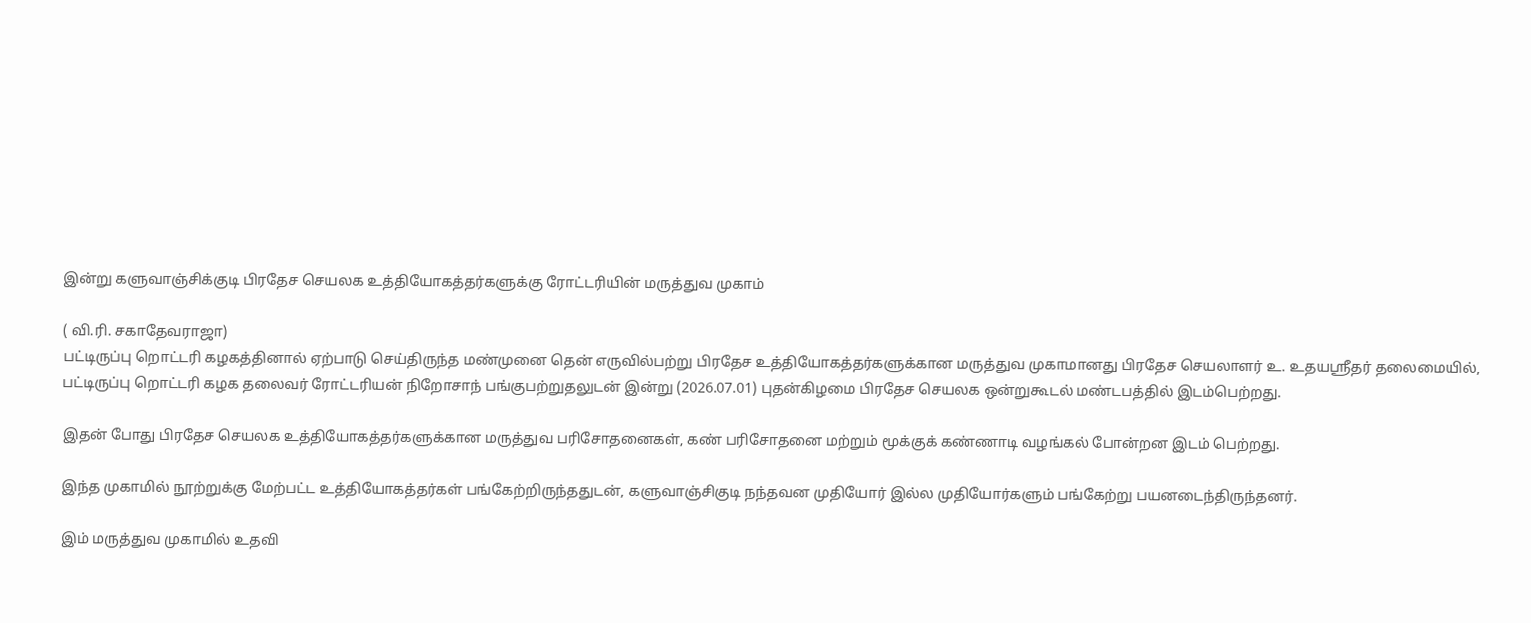இன்று களுவாஞ்சிக்குடி பிரதேச செயலக உத்தியோகத்தர்களுக்கு ரோட்டரியின் மருத்துவ முகாம்

( வி.ரி. சகாதேவராஜா)
பட்டிருப்பு றொட்டரி கழகத்தினால் ஏற்பாடு செய்திருந்த மண்முனை தென் எருவில்பற்று பிரதேச உத்தியோகத்தர்களுக்கான மருத்துவ முகாமானது பிரதேச செயலாளர் உ. உதயஸ்ரீதர் தலைமையில், பட்டிருப்பு றொட்டரி கழக தலைவர் ரோட்டரியன் நிறோசாந் பங்குபற்றுதலுடன் இன்று (2026.07.01) புதன்கிழமை பிரதேச செயலக ஒன்றுகூடல் மண்டபத்தில் இடம்பெற்றது.

இதன் போது பிரதேச செயலக உத்தியோகத்தர்களுக்கான மருத்துவ பரிசோதனைகள், கண் பரிசோதனை மற்றும் மூக்குக் கண்ணாடி வழங்கல் போன்றன இடம் பெற்றது.

இந்த முகாமில் நூற்றுக்கு மேற்பட்ட உத்தியோகத்தர்கள் பங்கேற்றிருந்ததுடன், களுவாஞ்சிகுடி நந்தவன முதியோர் இல்ல முதியோர்களும் பங்கேற்று பயனடைந்திருந்தனர்.

இம் மருத்துவ முகாமில் உதவி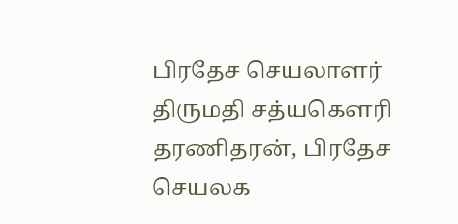பிரதேச செயலாளர் திருமதி சத்யகௌரி தரணிதரன், பிரதேச செயலக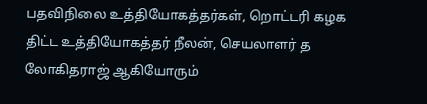பதவிநிலை உத்தியோகத்தர்கள், றொட்டரி கழக திட்ட உத்தியோகத்தர் நீலன், செயலாளர் த
லோகிதராஜ் ஆகியோரும்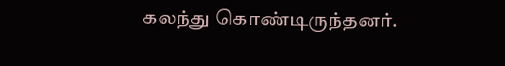கலந்து கொண்டிருந்தனர்.